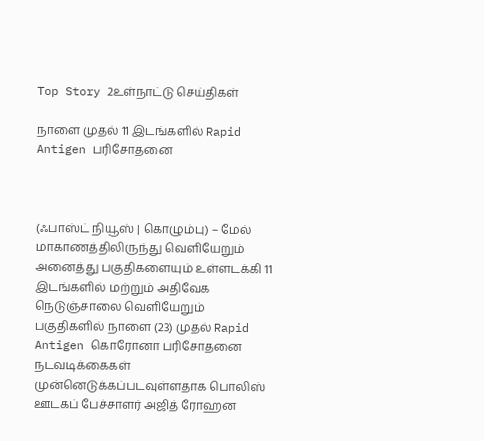Top Story 2உள்நாட்டு செய்திகள்

நாளை முதல் 11 இடங்களில் Rapid Antigen பரிசோதனை



(ஃபாஸ்ட் நியூஸ் | கொழும்பு) – மேல் மாகாணத்திலிருந்து வௌியேறும் அனைத்து பகுதிகளையும் உள்ளடக்கி 11 இடங்களில் மற்றும் அதிவேக நெடுஞ்சாலை வௌியேறும் பகுதிகளில் நாளை (23) முதல் Rapid Antigen கொரோனா பரிசோதனை நடவடிக்கைகள் முன்னெடுக்கப்படவுள்ளதாக பொலிஸ் ஊடகப் பேச்சாளர் அஜித் ரோஹன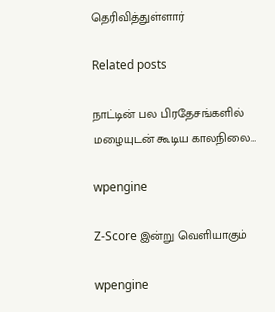தெரிவித்துள்ளார்

Related posts

நாட்டின் பல பிரதேசங்களில் மழையுடன் கூடிய காலநிலை…

wpengine

Z-Score இன்று வெளியாகும்

wpengine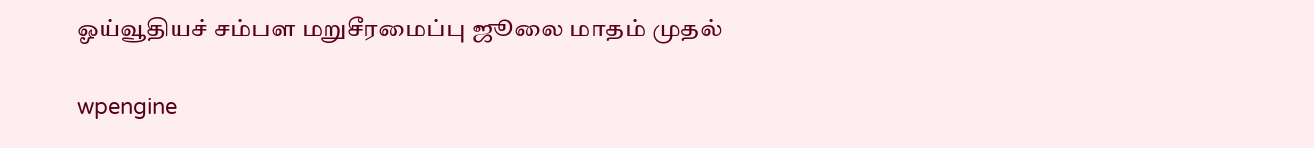ஓய்வூதியச் சம்பள மறுசீரமைப்பு ஜூலை மாதம் முதல்

wpengine